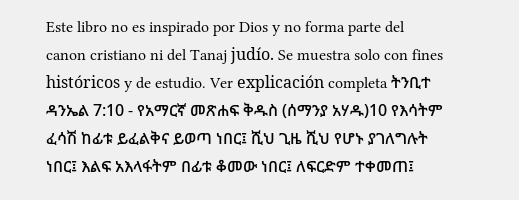Este libro no es inspirado por Dios y no forma parte del canon cristiano ni del Tanaj judío. Se muestra solo con fines históricos y de estudio. Ver explicación completa ትንቢተ ዳንኤል 7:10 - የአማርኛ መጽሐፍ ቅዱስ (ሰማንያ አሃዱ)10 የእሳትም ፈሳሽ ከፊቱ ይፈልቅና ይወጣ ነበር፤ ሺህ ጊዜ ሺህ የሆኑ ያገለግሉት ነበር፤ እልፍ አእላፋትም በፊቱ ቆመው ነበር፤ ለፍርድም ተቀመጠ፤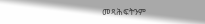መጻሕፍትንም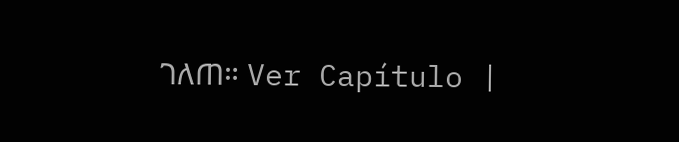ገለጠ። Ver Capítulo |